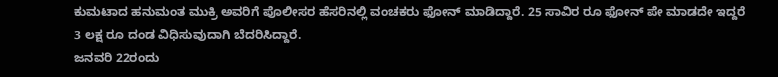ಕುಮಟಾದ ಹನುಮಂತ ಮುಕ್ರಿ ಅವರಿಗೆ ಪೊಲೀಸರ ಹೆಸರಿನಲ್ಲಿ ವಂಚಕರು ಫೋನ್ ಮಾಡಿದ್ದಾರೆ. 25 ಸಾವಿರ ರೂ ಫೋನ್ ಪೇ ಮಾಡದೇ ಇದ್ದರೆ 3 ಲಕ್ಷ ರೂ ದಂಡ ವಿಧಿಸುವುದಾಗಿ ಬೆದರಿಸಿದ್ದಾರೆ.
ಜನವರಿ 22ರಂದು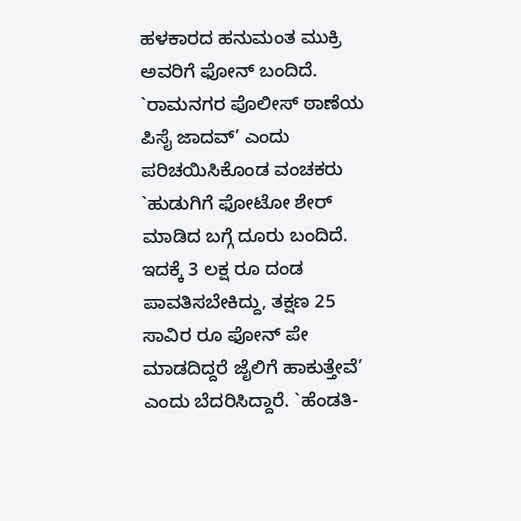ಹಳಕಾರದ ಹನುಮಂತ ಮುಕ್ರಿ ಅವರಿಗೆ ಫೋನ್ ಬಂದಿದೆ. `ರಾಮನಗರ ಪೊಲೀಸ್ ಠಾಣೆಯ ಪಿಸೈ ಜಾದವ್’ ಎಂದು ಪರಿಚಯಿಸಿಕೊಂಡ ವಂಚಕರು `ಹುಡುಗಿಗೆ ಫೋಟೋ ಶೇರ್ ಮಾಡಿದ ಬಗ್ಗೆ ದೂರು ಬಂದಿದೆ. ಇದಕ್ಕೆ 3 ಲಕ್ಷ ರೂ ದಂಡ ಪಾವತಿಸಬೇಕಿದ್ದು, ತಕ್ಷಣ 25 ಸಾವಿರ ರೂ ಫೋನ್ ಪೇ ಮಾಡದಿದ್ದರೆ ಜೈಲಿಗೆ ಹಾಕುತ್ತೇವೆ’ ಎಂದು ಬೆದರಿಸಿದ್ದಾರೆ. `ಹೆಂಡತಿ-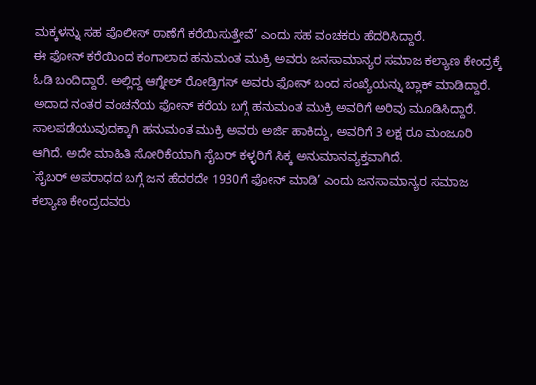ಮಕ್ಕಳನ್ನು ಸಹ ಪೊಲೀಸ್ ಠಾಣೆಗೆ ಕರೆಯಿಸುತ್ತೇವೆ’ ಎಂದು ಸಹ ವಂಚಕರು ಹೆದರಿಸಿದ್ದಾರೆ.
ಈ ಫೋನ್ ಕರೆಯಿಂದ ಕಂಗಾಲಾದ ಹನುಮಂತ ಮುಕ್ರಿ ಅವರು ಜನಸಾಮಾನ್ಯರ ಸಮಾಜ ಕಲ್ಯಾಣ ಕೇಂದ್ರಕ್ಕೆ ಓಡಿ ಬಂದಿದ್ದಾರೆ. ಅಲ್ಲಿದ್ದ ಆಗ್ನೇಲ್ ರೋಡ್ರಿಗಸ್ ಅವರು ಫೋನ್ ಬಂದ ಸಂಖ್ಯೆಯನ್ನು ಬ್ಲಾಕ್ ಮಾಡಿದ್ದಾರೆ. ಅದಾದ ನಂತರ ವಂಚನೆಯ ಫೋನ್ ಕರೆಯ ಬಗ್ಗೆ ಹನುಮಂತ ಮುಕ್ರಿ ಅವರಿಗೆ ಅರಿವು ಮೂಡಿಸಿದ್ದಾರೆ. ಸಾಲಪಡೆಯುವುದಕ್ಕಾಗಿ ಹನುಮಂತ ಮುಕ್ರಿ ಅವರು ಅರ್ಜಿ ಹಾಕಿದ್ದು, ಅವರಿಗೆ 3 ಲಕ್ಷ ರೂ ಮಂಜೂರಿ ಆಗಿದೆ. ಅದೇ ಮಾಹಿತಿ ಸೋರಿಕೆಯಾಗಿ ಸೈಬರ್ ಕಳ್ಳರಿಗೆ ಸಿಕ್ಕ ಅನುಮಾನವ್ಯಕ್ತವಾಗಿದೆ.
`ಸೈಬರ್ ಅಪರಾಧದ ಬಗ್ಗೆ ಜನ ಹೆದರದೇ 1930ಗೆ ಫೋನ್ ಮಾಡಿ’ ಎಂದು ಜನಸಾಮಾನ್ಯರ ಸಮಾಜ ಕಲ್ಯಾಣ ಕೇಂದ್ರದವರು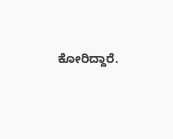ಕೋರಿದ್ದಾರೆ.